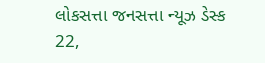લોકસત્તા જનસત્તા ન્યૂઝ ડેસ્ક
22,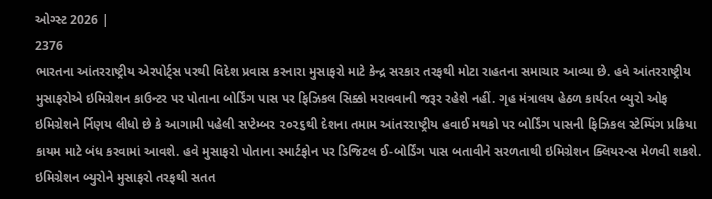ઓગ્સ્ટ 2026 |
2376
ભારતના આંતરરાષ્ટ્રીય એરપોર્ટ્સ પરથી વિદેશ પ્રવાસ કરનારા મુસાફરો માટે કેન્દ્ર સરકાર તરફથી મોટા રાહતના સમાચાર આવ્યા છે. હવે આંતરરાષ્ટ્રીય મુસાફરોએ ઇમિગ્રેશન કાઉન્ટર પર પોતાના બોર્ડિંગ પાસ પર ફિઝિકલ સિક્કો મરાવવાની જરૂર રહેશે નહીં. ગૃહ મંત્રાલય હેઠળ કાર્યરત બ્યુરો ઓફ ઇમિગ્રેશને ર્નિણય લીધો છે કે આગામી પહેલી સપ્ટેમ્બર ૨૦૨૬થી દેશના તમામ આંતરરાષ્ટ્રીય હવાઈ મથકો પર બોર્ડિંગ પાસની ફિઝિકલ સ્ટેમ્પિંગ પ્રક્રિયા કાયમ માટે બંધ કરવામાં આવશે. હવે મુસાફરો પોતાના સ્માર્ટફોન પર ડિજિટલ ઈ-બોર્ડિંગ પાસ બતાવીને સરળતાથી ઇમિગ્રેશન ક્લિયરન્સ મેળવી શકશે. ઇમિગ્રેશન બ્યુરોને મુસાફરો તરફથી સતત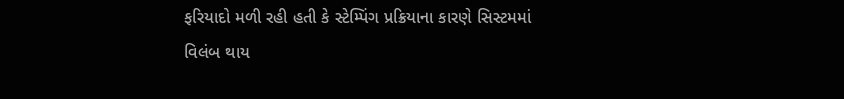ફરિયાદો મળી રહી હતી કે સ્ટેમ્પિંગ પ્રક્રિયાના કારણે સિસ્ટમમાં વિલંબ થાય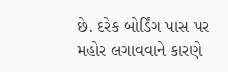છે. દરેક બોર્ડિંગ પાસ પર મહોર લગાવવાને કારણે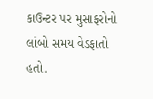કાઉન્ટર પર મુસાફરોનો લાંબો સમય વેડફાતો હતો.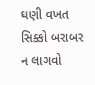ઘણી વખત સિક્કો બરાબર ન લાગવો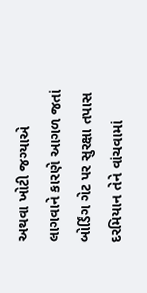અથવા ખોટી જગ્યાએ લાગવાને કારણે આગળ જતાં બોર્ડિંગ ગેટ પર સુરક્ષા તપાસ દરમિયાન તેને વાંચવામાં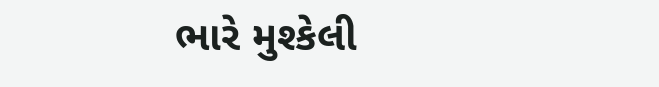ભારે મુશ્કેલી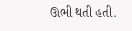ઊભી થતી હતી.